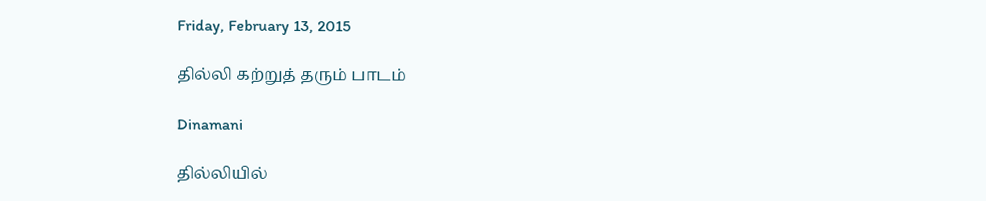Friday, February 13, 2015

தில்லி கற்றுத் தரும் பாடம்

Dinamani

தில்லியில்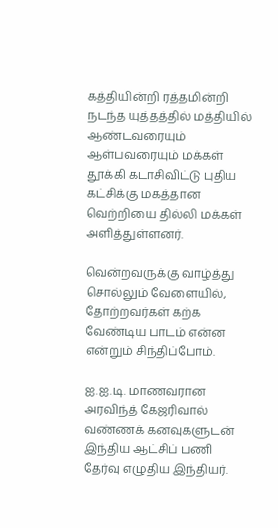கத்தியின்றி ரத்தமின்றி நடந்த யுத்தத்தில் மத்தியில் ஆண்டவரையும் ஆள்பவரையும் மக்கள் தூக்கி கடாசிவிட்டு புதிய கட்சிக்கு மகத்தான வெற்றியை தில்லி மக்கள் அளித்துள்ளனர்.

வென்றவருக்கு வாழ்த்து சொல்லும் வேளையில், தோற்றவர்கள் கற்க வேண்டிய பாடம் என்ன என்றும் சிந்திப்போம்.

ஐ.ஐ.டி. மாணவரான அரவிந்த் கேஜரிவால் வண்ணக் கனவுகளுடன் இந்திய ஆட்சிப் பணி தேர்வு எழுதிய இந்தியர்.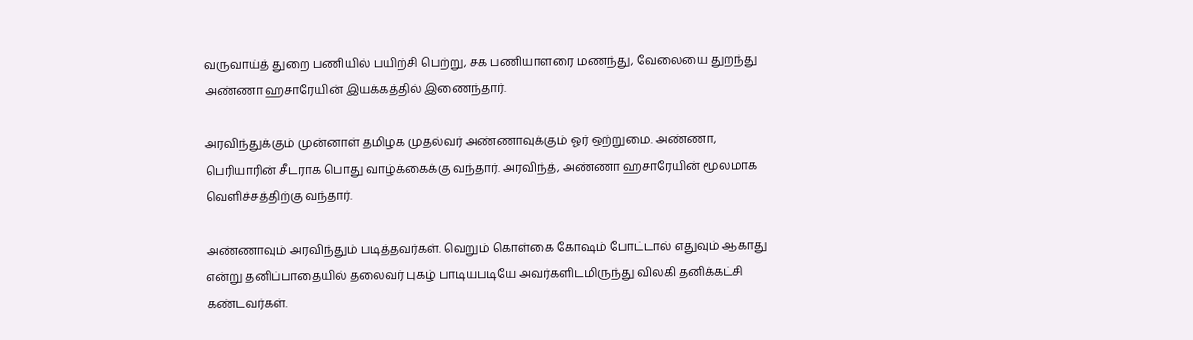வருவாய்த் துறை பணியில் பயிற்சி பெற்று, சக பணியாளரை மணந்து, வேலையை துறந்து அண்ணா ஹசாரேயின் இயக்கத்தில் இணைந்தார்.

அரவிந்துக்கும் முன்னாள் தமிழக முதல்வர் அண்ணாவுக்கும் ஓர் ஒற்றுமை. அண்ணா, பெரியாரின் சீடராக பொது வாழ்க்கைக்கு வந்தார். அரவிந்த், அண்ணா ஹசாரேயின் மூலமாக வெளிச்சத்திற்கு வந்தார்.

அண்ணாவும் அரவிந்தும் படித்தவர்கள். வெறும் கொள்கை கோஷம் போட்டால் எதுவும் ஆகாது என்று தனிப்பாதையில் தலைவர் புகழ் பாடியபடியே அவர்களிடமிருந்து விலகி தனிக்கட்சி கண்டவர்கள்.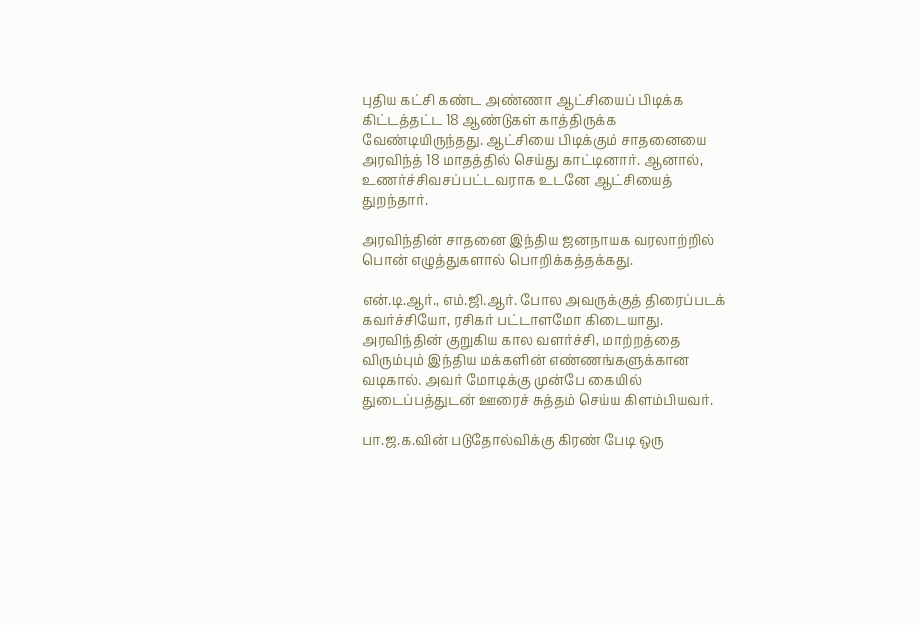புதிய கட்சி கண்ட அண்ணா ஆட்சியைப் பிடிக்க கிட்டத்தட்ட 18 ஆண்டுகள் காத்திருக்க வேண்டியிருந்தது. ஆட்சியை பிடிக்கும் சாதனையை அரவிந்த் 18 மாதத்தில் செய்து காட்டினார். ஆனால், உணர்ச்சிவசப்பட்டவராக உடனே ஆட்சியைத் துறந்தார்.

அரவிந்தின் சாதனை இந்திய ஜனநாயக வரலாற்றில் பொன் எழுத்துகளால் பொறிக்கத்தக்கது.

என்.டி.ஆர்., எம்.ஜி.ஆர். போல அவருக்குத் திரைப்படக் கவர்ச்சியோ, ரசிகர் பட்டாளமோ கிடையாது. அரவிந்தின் குறுகிய கால வளர்ச்சி, மாற்றத்தை விரும்பும் இந்திய மக்களின் எண்ணங்களுக்கான வடிகால். அவர் மோடிக்கு முன்பே கையில் துடைப்பத்துடன் ஊரைச் சுத்தம் செய்ய கிளம்பியவர்.

பா.ஜ.க.வின் படுதோல்விக்கு கிரண் பேடி ஒரு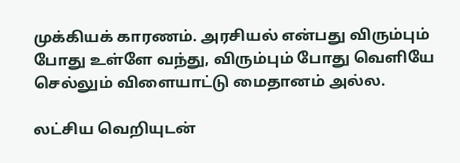முக்கியக் காரணம். அரசியல் என்பது விரும்பும் போது உள்ளே வந்து, விரும்பும் போது வெளியே செல்லும் விளையாட்டு மைதானம் அல்ல.

லட்சிய வெறியுடன்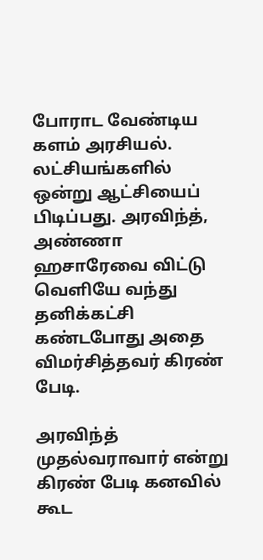போராட வேண்டிய களம் அரசியல். லட்சியங்களில் ஒன்று ஆட்சியைப் பிடிப்பது. அரவிந்த், அண்ணா ஹசாரேவை விட்டு வெளியே வந்து தனிக்கட்சி கண்டபோது அதை விமர்சித்தவர் கிரண் பேடி.

அரவிந்த் முதல்வராவார் என்று கிரண் பேடி கனவில் கூட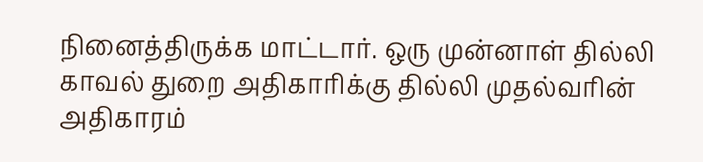நினைத்திருக்க மாட்டார். ஒரு முன்னாள் தில்லி காவல் துறை அதிகாரிக்கு தில்லி முதல்வரின் அதிகாரம்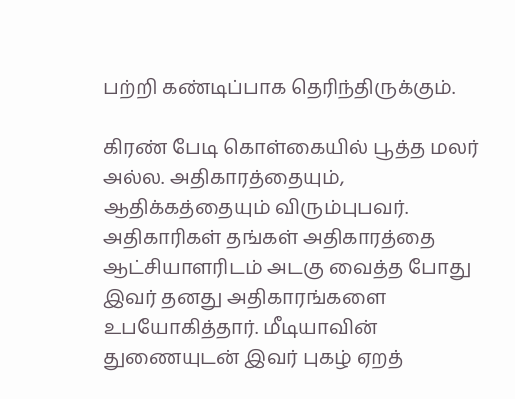பற்றி கண்டிப்பாக தெரிந்திருக்கும்.

கிரண் பேடி கொள்கையில் பூத்த மலர் அல்ல. அதிகாரத்தையும், ஆதிக்கத்தையும் விரும்புபவர். அதிகாரிகள் தங்கள் அதிகாரத்தை ஆட்சியாளரிடம் அடகு வைத்த போது இவர் தனது அதிகாரங்களை உபயோகித்தார். மீடியாவின் துணையுடன் இவர் புகழ் ஏறத்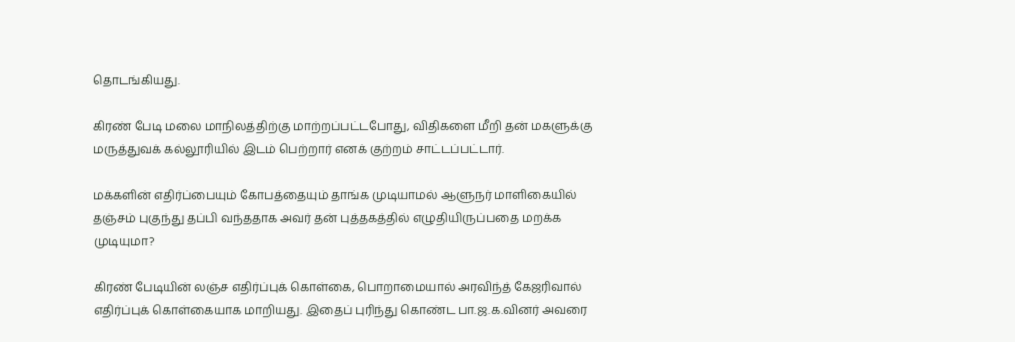தொடங்கியது.

கிரண் பேடி மலை மாநிலத்திற்கு மாற்றப்பட்டபோது, விதிகளை மீறி தன் மகளுக்கு மருத்துவக் கல்லூரியில் இடம் பெற்றார் எனக் குற்றம் சாட்டப்பட்டார்.

மக்களின் எதிர்ப்பையும் கோபத்தையும் தாங்க முடியாமல் ஆளுநர் மாளிகையில் தஞ்சம் புகுந்து தப்பி வந்ததாக அவர் தன் புத்தகத்தில் எழுதியிருப்பதை மறக்க முடியுமா?

கிரண் பேடியின் லஞ்ச எதிர்ப்புக் கொள்கை, பொறாமையால் அரவிந்த் கேஜரிவால் எதிர்ப்புக் கொள்கையாக மாறியது. இதைப் புரிந்து கொண்ட பா.ஜ.க.வினர் அவரை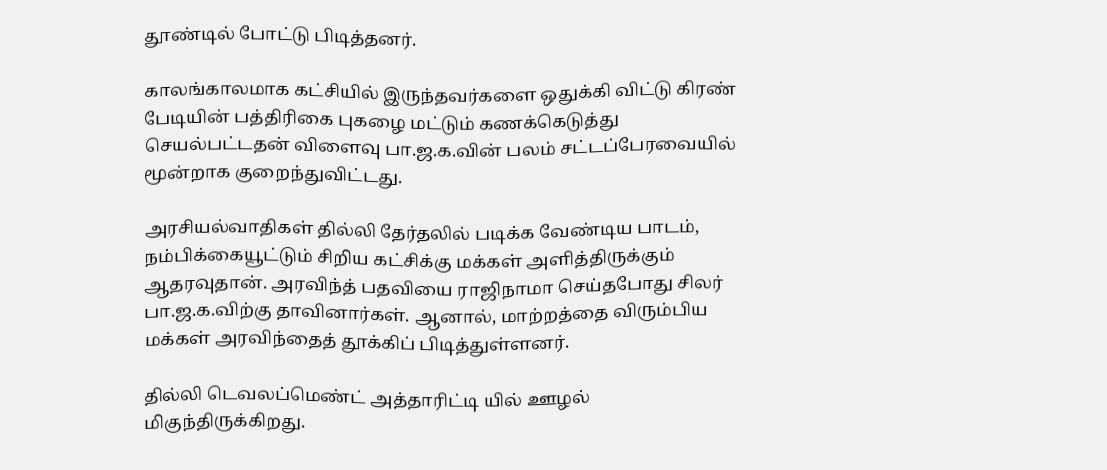தூண்டில் போட்டு பிடித்தனர்.

காலங்காலமாக கட்சியில் இருந்தவர்களை ஒதுக்கி விட்டு கிரண் பேடியின் பத்திரிகை புகழை மட்டும் கணக்கெடுத்து செயல்பட்டதன் விளைவு பா.ஜ.க.வின் பலம் சட்டப்பேரவையில் மூன்றாக குறைந்துவிட்டது.

அரசியல்வாதிகள் தில்லி தேர்தலில் படிக்க வேண்டிய பாடம், நம்பிக்கையூட்டும் சிறிய கட்சிக்கு மக்கள் அளித்திருக்கும் ஆதரவுதான். அரவிந்த் பதவியை ராஜிநாமா செய்தபோது சிலர் பா.ஜ.க.விற்கு தாவினார்கள். ஆனால், மாற்றத்தை விரும்பிய மக்கள் அரவிந்தைத் தூக்கிப் பிடித்துள்ளனர்.

தில்லி டெவலப்மெண்ட் அத்தாரிட்டி யில் ஊழல் மிகுந்திருக்கிறது.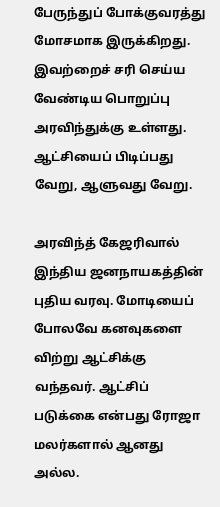பேருந்துப் போக்குவரத்து மோசமாக இருக்கிறது. இவற்றைச் சரி செய்ய வேண்டிய பொறுப்பு அரவிந்துக்கு உள்ளது. ஆட்சியைப் பிடிப்பது வேறு, ஆளுவது வேறு.

அரவிந்த் கேஜரிவால் இந்திய ஜனநாயகத்தின் புதிய வரவு. மோடியைப் போலவே கனவுகளை விற்று ஆட்சிக்கு வந்தவர். ஆட்சிப் படுக்கை என்பது ரோஜா மலர்களால் ஆனது அல்ல.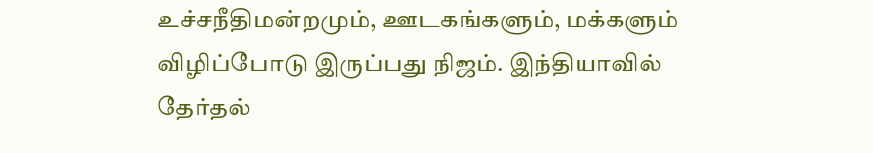உச்சநீதிமன்றமும், ஊடகங்களும், மக்களும் விழிப்போடு இருப்பது நிஜம். இந்தியாவில் தேர்தல்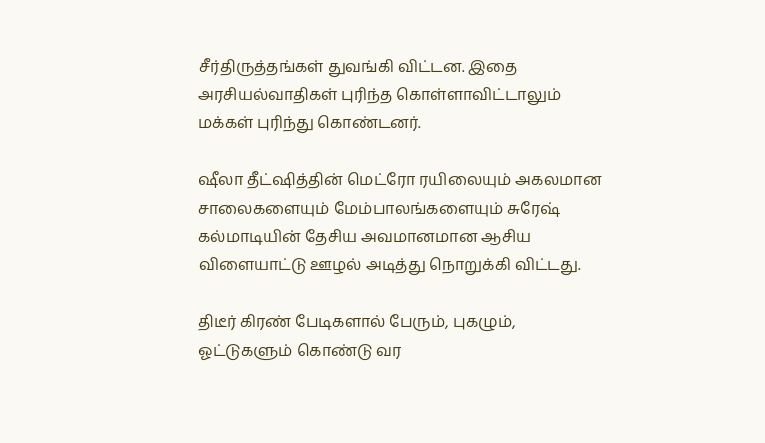சீர்திருத்தங்கள் துவங்கி விட்டன. இதை அரசியல்வாதிகள் புரிந்த கொள்ளாவிட்டாலும் மக்கள் புரிந்து கொண்டனர்.

ஷீலா தீட்ஷித்தின் மெட்ரோ ரயிலையும் அகலமான சாலைகளையும் மேம்பாலங்களையும் சுரேஷ் கல்மாடியின் தேசிய அவமானமான ஆசிய விளையாட்டு ஊழல் அடித்து நொறுக்கி விட்டது.

திடீர் கிரண் பேடிகளால் பேரும், புகழும், ஓட்டுகளும் கொண்டு வர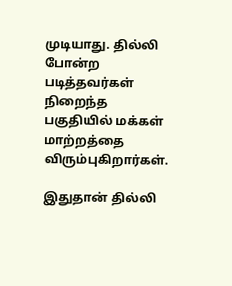முடியாது. தில்லி போன்ற படித்தவர்கள் நிறைந்த பகுதியில் மக்கள் மாற்றத்தை விரும்புகிறார்கள்.

இதுதான் தில்லி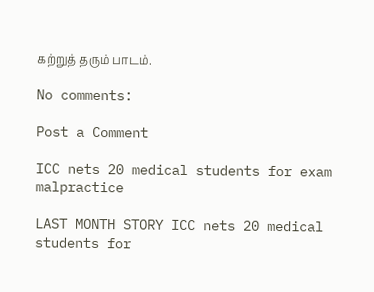கற்றுத் தரும் பாடம்.

No comments:

Post a Comment

ICC nets 20 medical students for exam malpractice

LAST MONTH STORY ICC nets 20 medical students for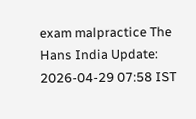exam malpractice The Hans India Update: 2026-04-29 07:58 IST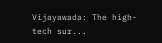Vijayawada: The high-tech sur...